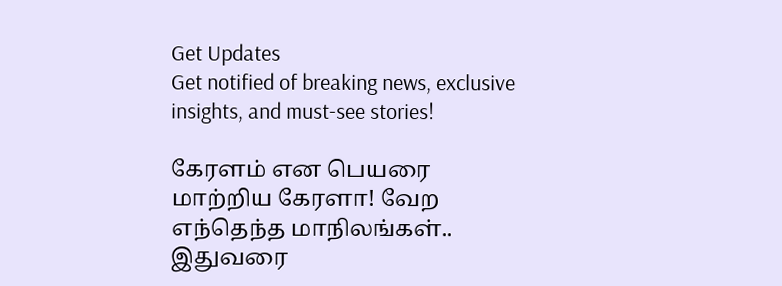Get Updates
Get notified of breaking news, exclusive insights, and must-see stories!

கேரளம் என பெயரை மாற்றிய கேரளா! வேற எந்தெந்த மாநிலங்கள்.. இதுவரை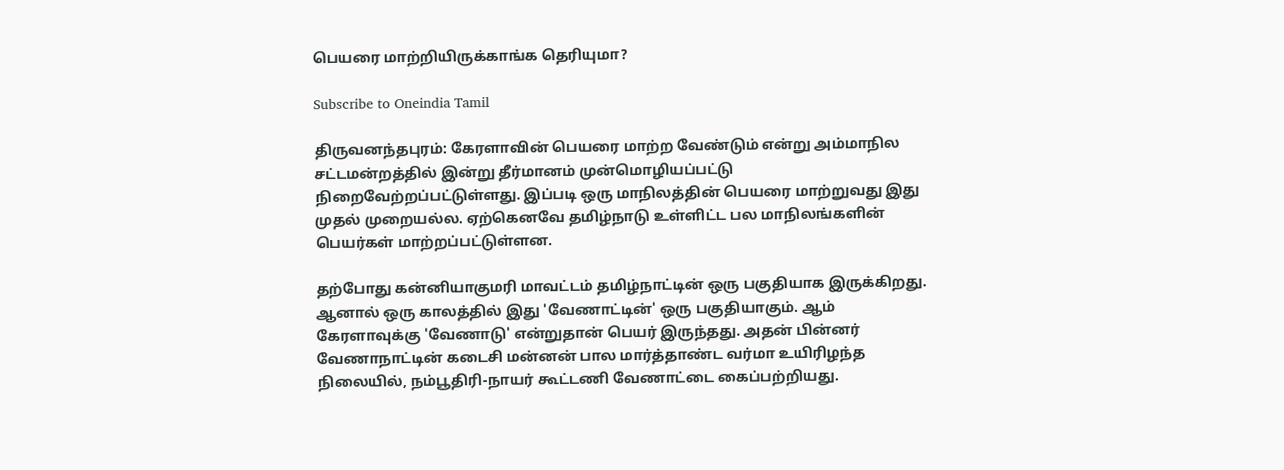பெயரை மாற்றியிருக்காங்க தெரியுமா?

Subscribe to Oneindia Tamil

திருவனந்தபுரம்: கேரளாவின் பெயரை மாற்ற வேண்டும் என்று அம்மாநில சட்டமன்றத்தில் இன்று தீர்மானம் முன்மொழியப்பட்டு நிறைவேற்றப்பட்டுள்ளது. இப்படி ஒரு மாநிலத்தின் பெயரை மாற்றுவது இது முதல் முறையல்ல. ஏற்கெனவே தமிழ்நாடு உள்ளிட்ட பல மாநிலங்களின் பெயர்கள் மாற்றப்பட்டுள்ளன.

தற்போது கன்னியாகுமரி மாவட்டம் தமிழ்நாட்டின் ஒரு பகுதியாக இருக்கிறது. ஆனால் ஒரு காலத்தில் இது 'வேணாட்டின்' ஒரு பகுதியாகும். ஆம் கேரளாவுக்கு 'வேணாடு' என்றுதான் பெயர் இருந்தது. அதன் பின்னர் வேணாநாட்டின் கடைசி மன்னன் பால மார்த்தாண்ட வர்மா உயிரிழந்த நிலையில், நம்பூதிரி-நாயர் கூட்டணி வேணாட்டை கைப்பற்றியது.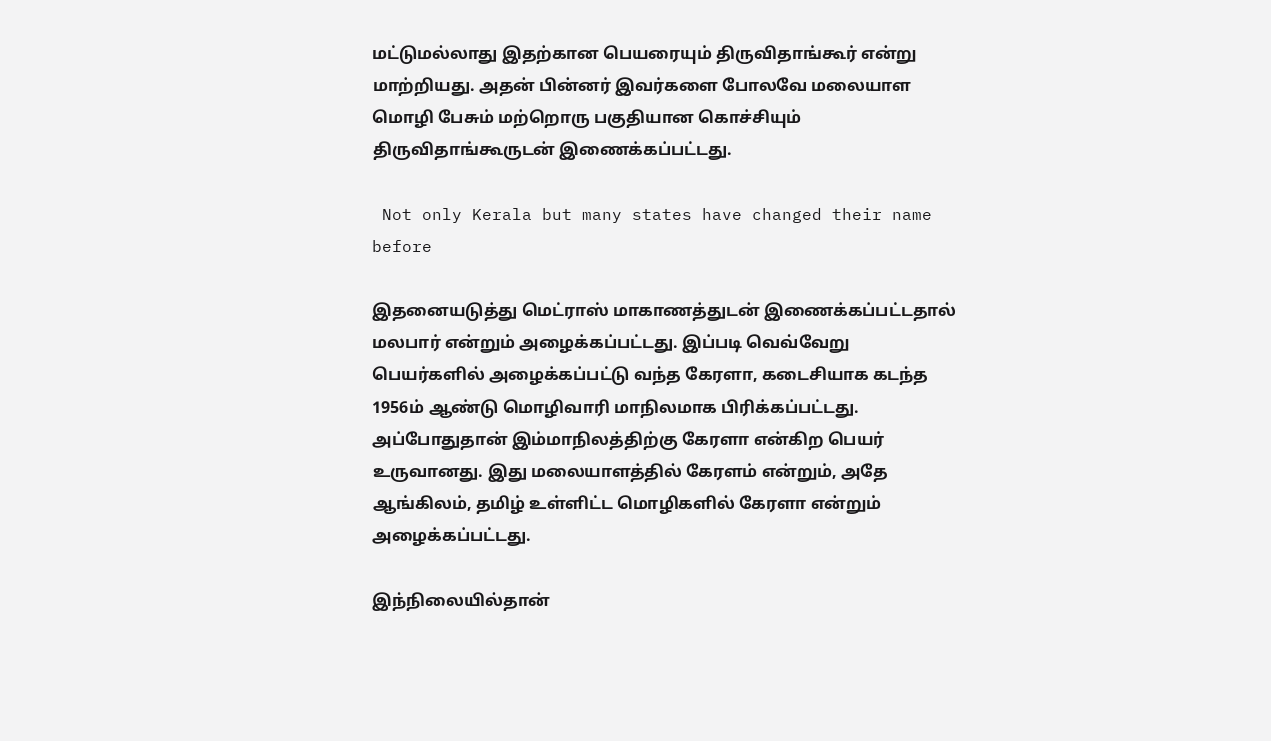மட்டுமல்லாது இதற்கான பெயரையும் திருவிதாங்கூர் என்று மாற்றியது. அதன் பின்னர் இவர்களை போலவே மலையாள மொழி பேசும் மற்றொரு பகுதியான கொச்சியும் திருவிதாங்கூருடன் இணைக்கப்பட்டது.

 Not only Kerala but many states have changed their name before

இதனையடுத்து மெட்ராஸ் மாகாணத்துடன் இணைக்கப்பட்டதால் மலபார் என்றும் அழைக்கப்பட்டது. இப்படி வெவ்வேறு பெயர்களில் அழைக்கப்பட்டு வந்த கேரளா, கடைசியாக கடந்த 1956ம் ஆண்டு மொழிவாரி மாநிலமாக பிரிக்கப்பட்டது. அப்போதுதான் இம்மாநிலத்திற்கு கேரளா என்கிற பெயர் உருவானது. இது மலையாளத்தில் கேரளம் என்றும், அதே ஆங்கிலம், தமிழ் உள்ளிட்ட மொழிகளில் கேரளா என்றும் அழைக்கப்பட்டது.

இந்நிலையில்தான்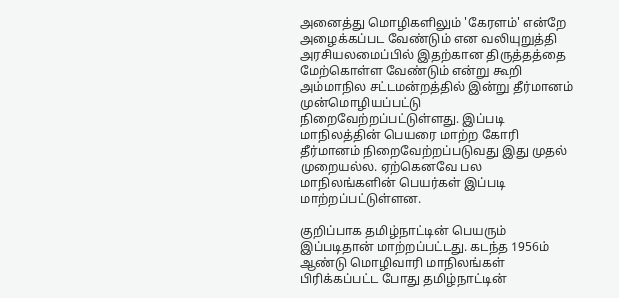அனைத்து மொழிகளிலும் 'கேரளம்' என்றே அழைக்கப்பட வேண்டும் என வலியுறுத்தி அரசியலமைப்பில் இதற்கான திருத்தத்தை மேற்கொள்ள வேண்டும் என்று கூறி அம்மாநில சட்டமன்றத்தில் இன்று தீர்மானம் முன்மொழியப்பட்டு நிறைவேற்றப்பட்டுள்ளது. இப்படி மாநிலத்தின் பெயரை மாற்ற கோரி தீர்மானம் நிறைவேற்றப்படுவது இது முதல் முறையல்ல. ஏற்கெனவே பல மாநிலங்களின் பெயர்கள் இப்படி மாற்றப்பட்டுள்ளன.

குறிப்பாக தமிழ்நாட்டின் பெயரும் இப்படிதான் மாற்றப்பட்டது. கடந்த 1956ம் ஆண்டு மொழிவாரி மாநிலங்கள் பிரிக்கப்பட்ட போது தமிழ்நாட்டின்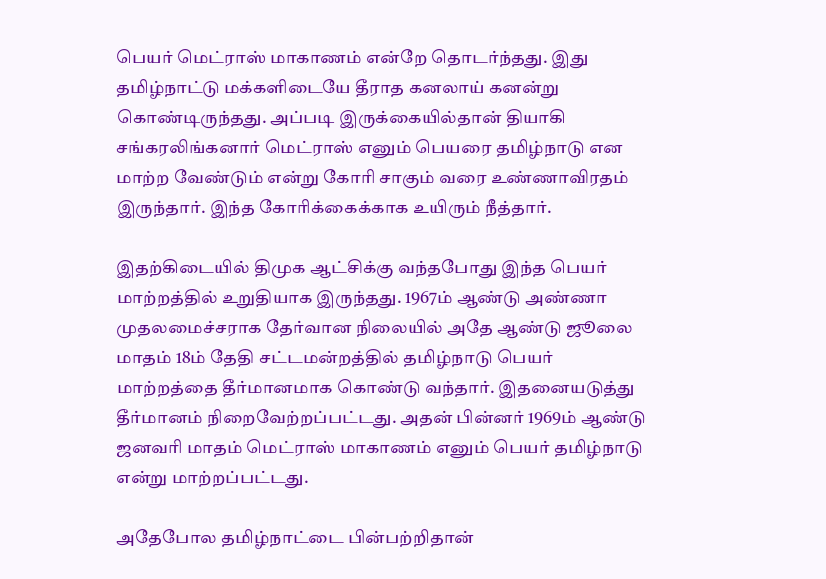பெயர் மெட்ராஸ் மாகாணம் என்றே தொடர்ந்தது. இது தமிழ்நாட்டு மக்களிடையே தீராத கனலாய் கனன்று கொண்டிருந்தது. அப்படி இருக்கையில்தான் தியாகி சங்கரலிங்கனார் மெட்ராஸ் எனும் பெயரை தமிழ்நாடு என மாற்ற வேண்டும் என்று கோரி சாகும் வரை உண்ணாவிரதம் இருந்தார். இந்த கோரிக்கைக்காக உயிரும் நீத்தார்.

இதற்கிடையில் திமுக ஆட்சிக்கு வந்தபோது இந்த பெயர் மாற்றத்தில் உறுதியாக இருந்தது. 1967ம் ஆண்டு அண்ணா முதலமைச்சராக தேர்வான நிலையில் அதே ஆண்டு ஜூலை மாதம் 18ம் தேதி சட்டமன்றத்தில் தமிழ்நாடு பெயர் மாற்றத்தை தீர்மானமாக கொண்டு வந்தார். இதனையடுத்து தீர்மானம் நிறைவேற்றப்பட்டது. அதன் பின்னர் 1969ம் ஆண்டு ஜனவரி மாதம் மெட்ராஸ் மாகாணம் எனும் பெயர் தமிழ்நாடு என்று மாற்றப்பட்டது.

அதேபோல தமிழ்நாட்டை பின்பற்றிதான்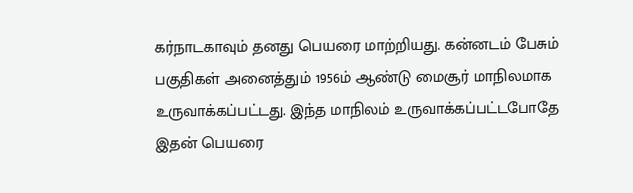கர்நாடகாவும் தனது பெயரை மாற்றியது. கன்னடம் பேசும் பகுதிகள் அனைத்தும் 1956ம் ஆண்டு மைசூர் மாநிலமாக உருவாக்கப்பட்டது. இந்த மாநிலம் உருவாக்கப்பட்டபோதே இதன் பெயரை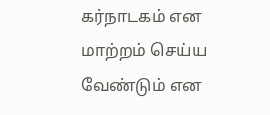கர்நாடகம் என மாற்றம் செய்ய வேண்டும் என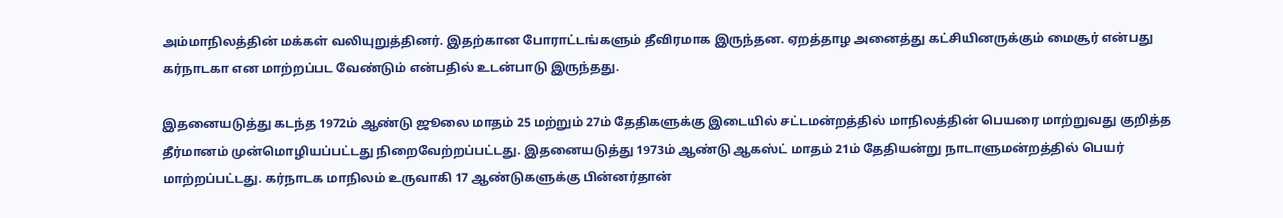அம்மாநிலத்தின் மக்கள் வலியுறுத்தினர். இதற்கான போராட்டங்களும் தீவிரமாக இருந்தன. ஏறத்தாழ அனைத்து கட்சியினருக்கும் மைசூர் என்பது கர்நாடகா என மாற்றப்பட வேண்டும் என்பதில் உடன்பாடு இருந்தது.

இதனையடுத்து கடந்த 1972ம் ஆண்டு ஜூலை மாதம் 25 மற்றும் 27ம் தேதிகளுக்கு இடையில் சட்டமன்றத்தில் மாநிலத்தின் பெயரை மாற்றுவது குறித்த தீர்மானம் முன்மொழியப்பட்டது நிறைவேற்றப்பட்டது. இதனையடுத்து 1973ம் ஆண்டு ஆகஸ்ட் மாதம் 21ம் தேதியன்று நாடாளுமன்றத்தில் பெயர் மாற்றப்பட்டது. கர்நாடக மாநிலம் உருவாகி 17 ஆண்டுகளுக்கு பின்னர்தான்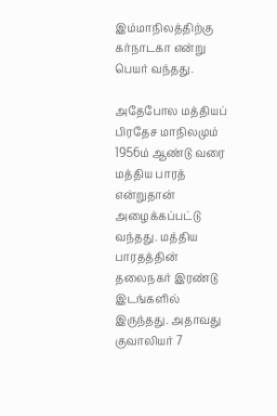இம்மாநிலத்திற்கு கர்நாடகா என்று பெயர் வந்தது.

அதேபோல மத்தியப் பிரதேச மாநிலமும் 1956ம் ஆண்டு வரை மத்திய பாரத் என்றுதான் அழைக்கப்பட்டு வந்தது. மத்திய பாரதத்தின் தலைநகர் இரண்டு இடங்களில் இருந்தது. அதாவது குவாலியர் 7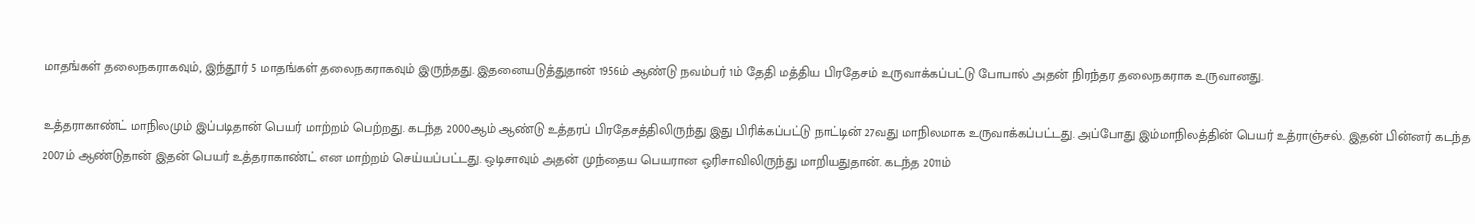மாதங்கள் தலைநகராகவும், இந்தூர் 5 மாதங்கள் தலைநகராகவும் இருந்தது. இதனையடுத்துதான் 1956ம் ஆண்டு நவம்பர் 1ம் தேதி மத்திய பிரதேசம் உருவாக்கப்பட்டு போபால் அதன் நிரந்தர தலைநகராக உருவானது.

உத்தராகாண்ட் மாநிலமும் இப்படிதான் பெயர் மாற்றம் பெற்றது. கடந்த 2000ஆம் ஆண்டு உத்தரப் பிரதேசத்திலிருந்து இது பிரிக்கப்பட்டு நாட்டின் 27வது மாநிலமாக உருவாக்கப்பட்டது. அப்போது இம்மாநிலத்தின் பெயர் உத்ராஞ்சல். இதன் பின்னர் கடந்த 2007ம் ஆண்டுதான் இதன் பெயர் உத்தராகாண்ட் என மாற்றம் செய்யப்பட்டது. ஒடிசாவும் அதன் முந்தைய பெயரான ஒரிசாவிலிருந்து மாறியதுதான். கடந்த 2011ம்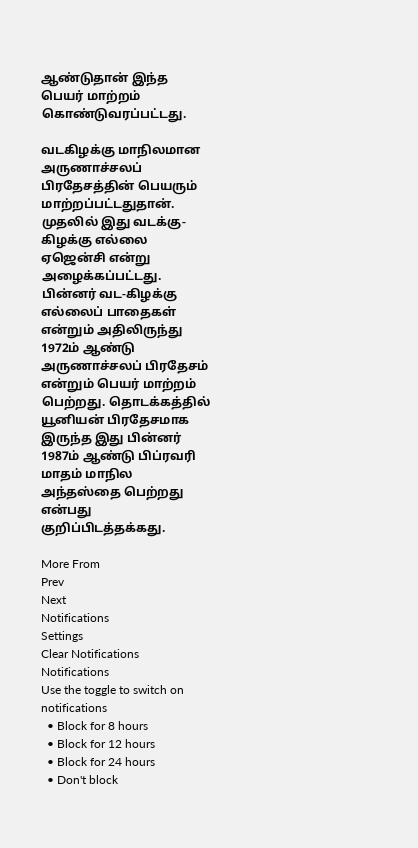ஆண்டுதான் இந்த பெயர் மாற்றம் கொண்டுவரப்பட்டது.

வடகிழக்கு மாநிலமான அருணாச்சலப் பிரதேசத்தின் பெயரும் மாற்றப்பட்டதுதான். முதலில் இது வடக்கு-கிழக்கு எல்லை ஏஜென்சி என்று அழைக்கப்பட்டது. பின்னர் வட-கிழக்கு எல்லைப் பாதைகள் என்றும் அதிலிருந்து 1972ம் ஆண்டு அருணாச்சலப் பிரதேசம் என்றும் பெயர் மாற்றம் பெற்றது. தொடக்கத்தில் யூனியன் பிரதேசமாக இருந்த இது பின்னர் 1987ம் ஆண்டு பிப்ரவரி மாதம் மாநில அந்தஸ்தை பெற்றது என்பது குறிப்பிடத்தக்கது.

More From
Prev
Next
Notifications
Settings
Clear Notifications
Notifications
Use the toggle to switch on notifications
  • Block for 8 hours
  • Block for 12 hours
  • Block for 24 hours
  • Don't block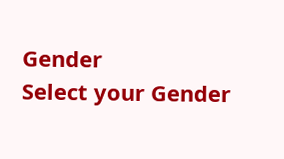Gender
Select your Gender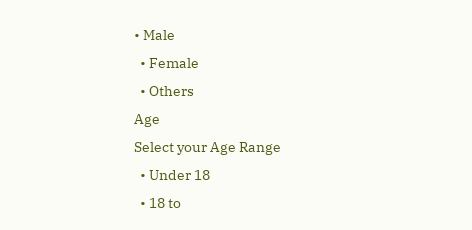• Male
  • Female
  • Others
Age
Select your Age Range
  • Under 18
  • 18 to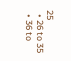25
  • 26 to 35
  • 36 to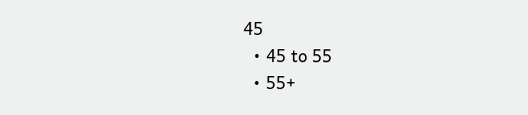45
  • 45 to 55
  • 55+